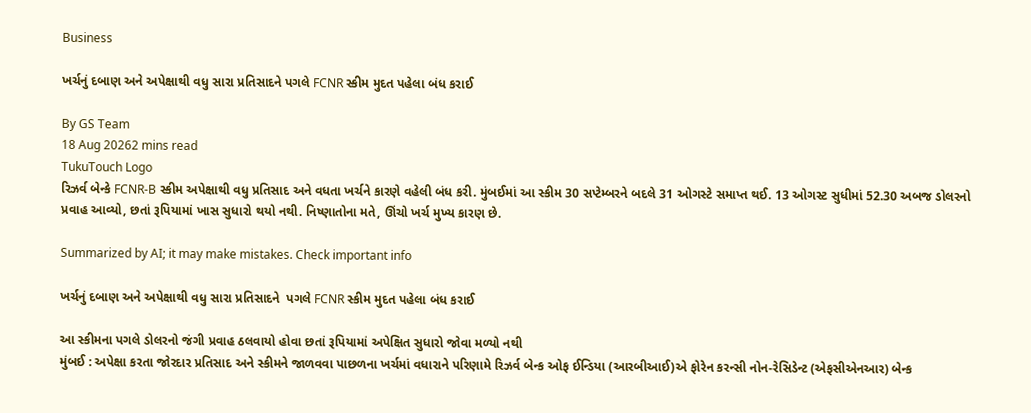Business

ખર્ચનું દબાણ અને અપેક્ષાથી વધુ સારા પ્રતિસાદને પગલે FCNR સ્કીમ મુદત પહેલા બંધ કરાઈ

By GS Team
18 Aug 20262 mins read
TukuTouch Logo
રિઝર્વ બેન્કે FCNR-B સ્કીમ અપેક્ષાથી વધુ પ્રતિસાદ અને વધતા ખર્ચને કારણે વહેલી બંધ કરી. મુંબઈમાં આ સ્કીમ 30 સપ્ટેમ્બરને બદલે 31 ઓગસ્ટે સમાપ્ત થઈ. 13 ઓગસ્ટ સુધીમાં 52.30 અબજ ડોલરનો પ્રવાહ આવ્યો, છતાં રૂપિયામાં ખાસ સુધારો થયો નથી. નિષ્ણાતોના મતે, ઊંચો ખર્ચ મુખ્ય કારણ છે.

Summarized by AI; it may make mistakes. Check important info

ખર્ચનું દબાણ અને અપેક્ષાથી વધુ સારા પ્રતિસાદને  પગલે FCNR સ્કીમ મુદત પહેલા બંધ કરાઈ

આ સ્કીમના પગલે ડોલરનો જંગી પ્રવાહ ઠલવાયો હોવા છતાં રૂપિયામાં અપેક્ષિત સુધારો જોવા મળ્યો નથી
મુંબઈ : અપેક્ષા કરતા જોરદાર પ્રતિસાદ અને સ્કીમને જાળવવા પાછળના ખર્ચમાં વધારાને પરિણામે રિઝર્વ બેન્ક ઓફ ઈન્ડિયા (આરબીઆઈ)એ ફોરેન કરન્સી નોન-રેસિડેન્ટ (એફસીએનઆર) બેન્ક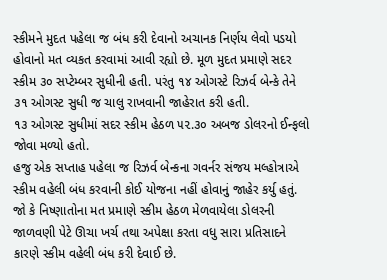સ્કીમને મુદત પહેલા જ બંધ કરી દેવાનો અચાનક નિર્ણય લેવો પડયો હોવાનો મત વ્યકત કરવામાં આવી રહ્યો છે. મૂળ મુદત પ્રમાણે સદર સ્કીમ ૩૦ સપ્ટેમ્બર સુધીની હતી. પરંતુ ૧૪ ઓગસ્ટે રિઝર્વ બેન્કે તેને ૩૧ ઓગસ્ટ સુધી જ ચાલુ રાખવાની જાહેરાત કરી હતી.
૧૩ ઓગસ્ટ સુધીમાં સદર સ્કીમ હેઠળ ૫૨.૩૦ અબજ ડોલરનો ઈન્ફલો જોવા મળ્યો હતો.
હજુ એક સપ્તાહ પહેલા જ રિઝર્વ બેન્કના ગવર્નર સંજય મલ્હોત્રાએ સ્કીમ વહેલી બંધ કરવાની કોઈ યોજના નહીં હોવાનું જાહેર કર્યુ હતું. જો કે નિષ્ણાતોના મત પ્રમાણે સ્કીમ હેઠળ મેળવાયેલા ડોલરની જાળવણી પેટે ઊચા ખર્ચ તથા અપેક્ષા કરતા વધુ સારા પ્રતિસાદને કારણે સ્કીમ વહેલી બંધ કરી દેવાઈ છે.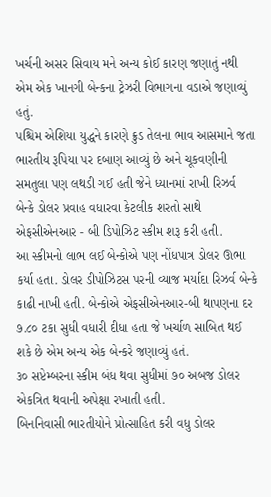ખર્ચની અસર સિવાય મને અન્ય કોઈ કારણ જણાતું નથી એમ એક ખાનગી બેન્કના ટ્રેઝરી વિભાગના વડાએ જણાવ્યું હતું.
પશ્ચિમ એશિયા યુદ્ધને કારણે ક્રુડ તેલના ભાવ આસમાને જતા ભારતીય રૂપિયા પર દબાણ આવ્યું છે અને ચૂકવણીની સમતુલા પણ લથડી ગઈ હતી જેને ધ્યાનમાં રાખી રિઝર્વ બેન્કે ડોલર પ્રવાહ વધારવા કેટલીક શરતો સાથે એફસીએનઆર - બી ડિપોઝિટ સ્કીમ શરૂ કરી હતી.
આ સ્કીમનો લાભ લઈ બેન્કોએ પણ નોંધપાત્ર ડોલર ઊભા કર્યા હતા. ડોલર ડીપોઝિટસ પરની વ્યાજ મર્યાદા રિઝર્વ બેન્કે કાઢી નાખી હતી. બેન્કોએ એફસીએનઆર-બી થાપણના દર ૭.૮૦ ટકા સુધી વધારી દીધા હતા જે ખર્ચાળ સાબિત થઈ શકે છે એમ અન્ય એક બેન્કરે જણાવ્યું હતં.
૩૦ સપ્ટેમ્બરના સ્કીમ બંધ થવા સુધીમાં ૭૦ અબજ ડોલર એકત્રિત થવાની અપેક્ષા રખાતી હતી.
બિનનિવાસી ભારતીયોને પ્રોત્સાહિત કરી વધુ ડોલર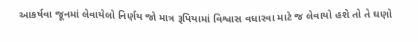આકર્ષવા જૂનમાં લેવાયેલો નિર્ણય જો માત્ર રૂપિયામાં વિશ્વાસ વધારવા માટે જ લેવાયો હશે તો તે ઘણો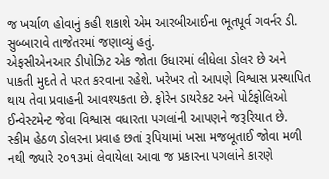જ ખર્ચાળ હોવાનું કહી શકાશે એમ આરબીઆઈના ભૂતપૂર્વ ગવર્નર ડી. સુબ્બારાવે તાજેતરમાં જણાવ્યું હતું.
એફસીએનઆર ડીપોઝિટ એક જોતા ઉધારમાં લીધેલા ડોલર છે અને પાકતી મુદતે તે પરત કરવાના રહેશે. ખરેખર તો આપણે વિશ્વાસ પ્રસ્થાપિત થાય તેવા પ્રવાહની આવશ્યકતા છે. ફોરેન ડાયરેકટ અને પોર્ટફોલિઓ ઈન્વેસ્ટમેન્ટ જેવા વિશ્વાસ વધારતા પગલાંની આપણને જરૂરિયાત છે.
સ્કીમ હેઠળ ડોલરના પ્રવાહ છતાં રૂપિયામાં ખસા મજબૂતાઈ જોવા મળી નથી જ્યારે ૨૦૧૩માં લેવાયેલા આવા જ પ્રકારના પગલાંને કારણે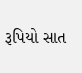રૂપિયો સાત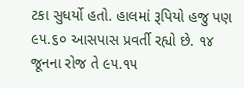ટકા સુધર્યો હતો. હાલમાં રૂપિયો હજુ પણ ૯૫.૬૦ આસપાસ પ્રવર્તી રહ્યો છે. ૧૪ જૂનના રોજ તે ૯૫.૧૫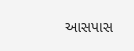આસપાસ